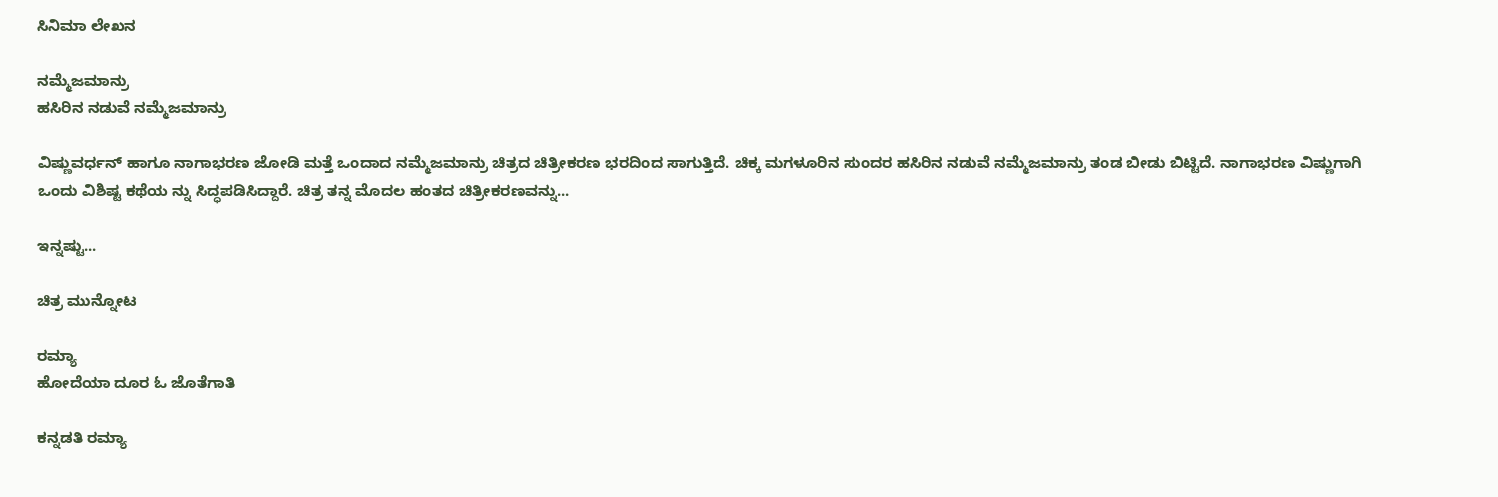ಸಿನಿಮಾ ಲೇಖನ

ನಮ್ಮೆಜಮಾನ್ರು
ಹಸಿರಿನ ನಡುವೆ ನಮ್ಮೆಜಮಾನ್ರು

ವಿಷ್ಣುವರ್ಧನ್ ಹಾಗೂ ನಾಗಾಭರಣ ಜೋಡಿ ಮತ್ತೆ ಒಂದಾದ ನಮ್ಮೆಜಮಾನ್ರು ಚಿತ್ರದ ಚಿತ್ರೀಕರಣ ಭರದಿಂದ ಸಾಗುತ್ತಿದೆ. ಚಿಕ್ಕ ಮಗಳೂರಿನ ಸುಂದರ ಹಸಿರಿನ ನಡುವೆ ನಮ್ಮೆಜಮಾನ್ರು ತಂಡ ಬೀಡು ಬಿಟ್ಟಿದೆ. ನಾಗಾಭರಣ ವಿಷ್ಣುಗಾಗಿ ಒಂದು ವಿಶಿಷ್ಟ ಕಥೆಯ ನ್ನು ಸಿದ್ಧಪಡಿಸಿದ್ದಾರೆ. ಚಿತ್ರ ತನ್ನ ಮೊದಲ ಹಂತದ ಚಿತ್ರೀಕರಣವನ್ನು...

ಇನ್ನಷ್ಟು...

ಚಿತ್ರ ಮುನ್ನೋಟ

ರಮ್ಯಾ
ಹೋದೆಯಾ ದೂರ ಓ ಜೊತೆಗಾತಿ

ಕನ್ನಡತಿ ರಮ್ಯಾ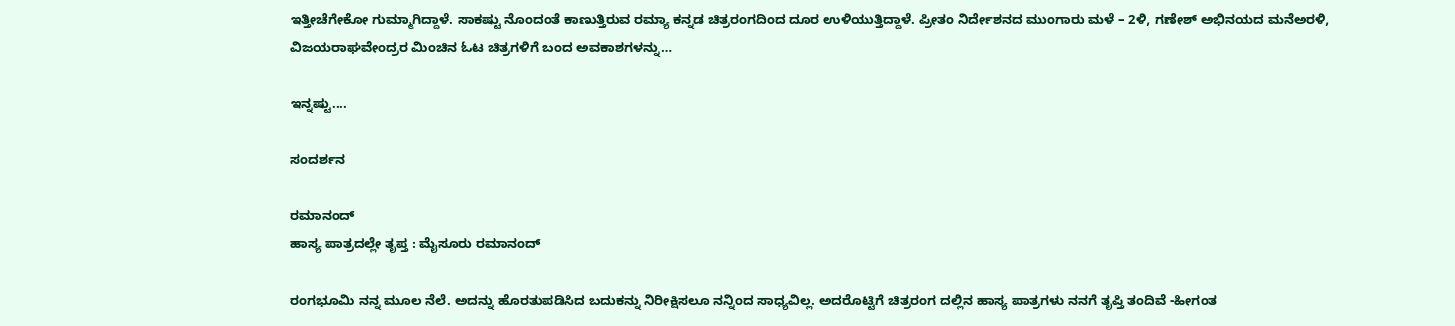ಇತ್ತೀಚೆಗೇಕೋ ಗುಮ್ಮಾಗಿದ್ದಾಳೆ. ಸಾಕಷ್ಟು ನೊಂದಂತೆ ಕಾಣುತ್ತಿರುವ ರಮ್ಯಾ ಕನ್ನಡ ಚಿತ್ರರಂಗದಿಂದ ದೂರ ಉಳಿಯುತ್ತಿದ್ದಾಳೆ. ಪ್ರೀತಂ ನಿರ್ದೇಶನದ ಮುಂಗಾರು ಮಳೆ – 2ಳಿ, ಗಣೇಶ್ ಅಭಿನಯದ ಮನೆಅರಳಿ, ವಿಜಯರಾಘವೇಂದ್ರರ ಮಿಂಚಿನ ಓಟ ಚಿತ್ರಗಳಿಗೆ ಬಂದ ಅವಕಾಶಗಳನ್ನು…

ಇನ್ನಷ್ಟು....

ಸಂದರ್ಶನ

ರಮಾನಂದ್
ಹಾಸ್ಯ ಪಾತ್ರದಲ್ಲೇ ತೃಪ್ತ : ಮೈಸೂರು ರಮಾನಂದ್

ರಂಗಭೂಮಿ ನನ್ನ ಮೂಲ ನೆಲೆ. ಅದನ್ನು ಹೊರತುಪಡಿಸಿದ ಬದುಕನ್ನು ನಿರೀಕ್ಷಿಸಲೂ ನನ್ನಿಂದ ಸಾಧ್ಯವಿಲ್ಲ. ಅದರೊಟ್ಟಿಗೆ ಚಿತ್ರರಂಗ ದಲ್ಲಿನ ಹಾಸ್ಯ ಪಾತ್ರಗಳು ನನಗೆ ತೃಪ್ತಿ ತಂದಿವೆ -ಹೀಗಂತ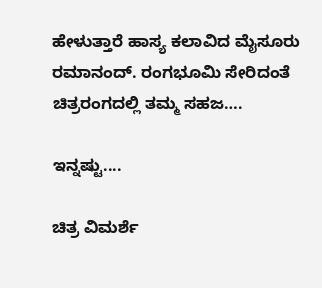ಹೇಳುತ್ತಾರೆ ಹಾಸ್ಯ ಕಲಾವಿದ ಮೈಸೂರು ರಮಾನಂದ್. ರಂಗಭೂಮಿ ಸೇರಿದಂತೆ ಚಿತ್ರರಂಗದಲ್ಲಿ ತಮ್ಮ ಸಹಜ….

ಇನ್ನಷ್ಟು....

ಚಿತ್ರ ವಿಮರ್ಶೆ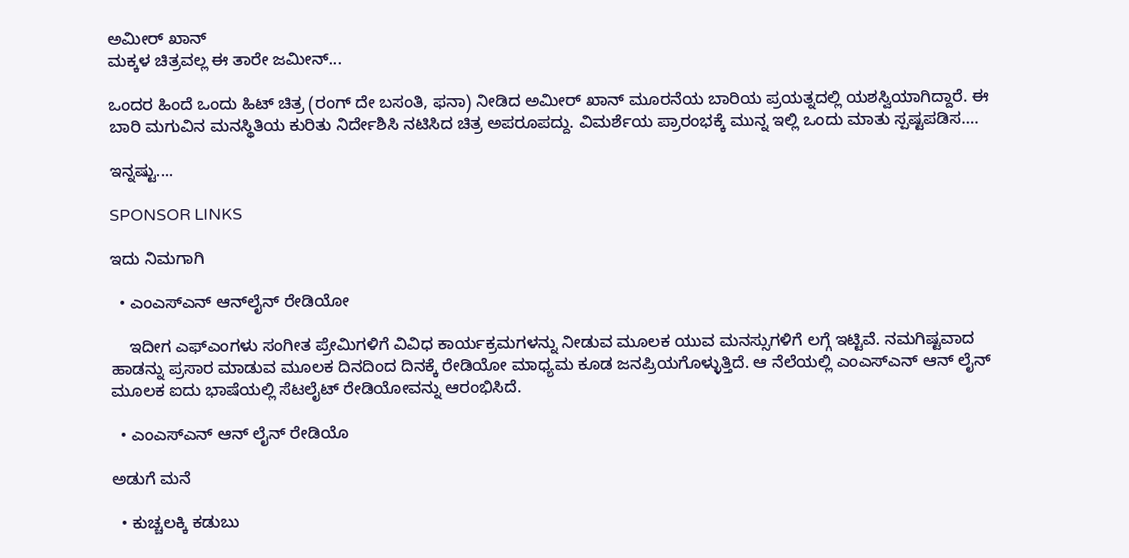ಅಮೀರ್ ಖಾನ್
ಮಕ್ಕಳ ಚಿತ್ರವಲ್ಲ ಈ ತಾರೇ ಜಮೀನ್...

ಒಂದರ ಹಿಂದೆ ಒಂದು ಹಿಟ್ ಚಿತ್ರ (ರಂಗ್ ದೇ ಬಸಂತಿ, ಫನಾ) ನೀಡಿದ ಅಮೀರ್ ಖಾನ್ ಮೂರನೆಯ ಬಾರಿಯ ಪ್ರಯತ್ನದಲ್ಲಿ ಯಶಸ್ವಿಯಾಗಿದ್ದಾರೆ. ಈ ಬಾರಿ ಮಗುವಿನ ಮನಸ್ಥಿತಿಯ ಕುರಿತು ನಿರ್ದೇಶಿಸಿ ನಟಿಸಿದ ಚಿತ್ರ ಅಪರೂಪದ್ದು. ವಿಮರ್ಶೆಯ ಪ್ರಾರಂಭಕ್ಕೆ ಮುನ್ನ ಇಲ್ಲಿ ಒಂದು ಮಾತು ಸ್ಪಷ್ಟಪಡಿಸ….

ಇನ್ನಷ್ಟು....

SPONSOR LINKS

ಇದು ನಿಮಗಾಗಿ

  • ಎಂಎಸ್‌ಎನ್ ಆನ್‌ಲೈನ್ ರೇಡಿಯೋ

    ಇದೀಗ ಎಫ್‌ಎಂಗಳು ಸಂಗೀತ ಪ್ರೇಮಿಗಳಿಗೆ ವಿವಿಧ ಕಾರ್ಯಕ್ರಮಗಳನ್ನು ನೀಡುವ ಮೂಲಕ ಯುವ ಮನಸ್ಸುಗಳಿಗೆ ಲಗ್ಗೆ ಇಟ್ಟಿವೆ. ನಮಗಿಷ್ಟವಾದ ಹಾಡನ್ನು ಪ್ರಸಾರ ಮಾಡುವ ಮೂಲಕ ದಿನದಿಂದ ದಿನಕ್ಕೆ ರೇಡಿಯೋ ಮಾಧ್ಯಮ ಕೂಡ ಜನಪ್ರಿಯಗೊಳ್ಳುತ್ತಿದೆ. ಆ ನೆಲೆಯಲ್ಲಿ ಎಂಎಸ್‌ಎನ್ ಆನ್ ಲೈನ್ ಮೂಲಕ ಐದು ಭಾಷೆಯಲ್ಲಿ ಸೆಟಲೈಟ್ ರೇಡಿಯೋವನ್ನು ಆರಂಭಿಸಿದೆ.

  • ಎಂಎಸ್‌‌ಎನ್ ಆನ್ ಲೈನ್ ರೇಡಿಯೊ

ಅಡುಗೆ ಮನೆ

  • ಕುಚ್ಚಲಕ್ಕಿ ಕಡುಬು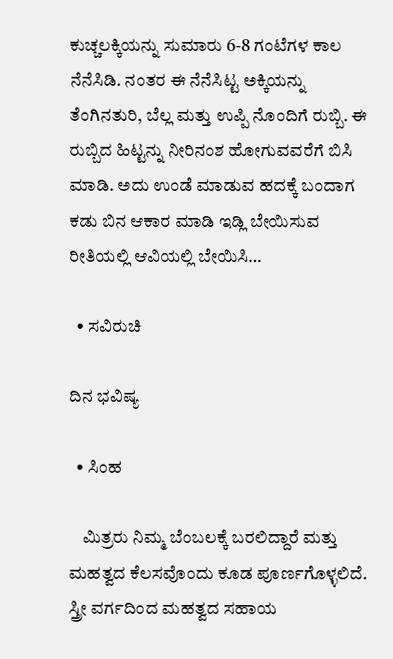ಕುಚ್ಚಲಕ್ಕಿಯನ್ನು ಸುಮಾರು 6-8 ಗಂಟೆಗಳ ಕಾಲ ನೆನೆಸಿಡಿ. ನಂತರ ಈ ನೆನೆಸಿಟ್ಟ ಅಕ್ಕಿಯನ್ನು ತೆಂಗಿನತುರಿ, ಬೆಲ್ಲ ಮತ್ತು ಉಪ್ಪಿ ನೊಂದಿಗೆ ರುಬ್ಬಿ. ಈ ರುಬ್ಬಿದ ಹಿಟ್ಟನ್ನು ನೀರಿನಂಶ ಹೋಗುವವರೆಗೆ ಬಿಸಿ ಮಾಡಿ. ಅದು ಉಂಡೆ ಮಾಡುವ ಹದಕ್ಕೆ ಬಂದಾಗ ಕಡು ಬಿನ ಆಕಾರ ಮಾಡಿ ಇಡ್ಲಿ ಬೇಯಿಸುವ ರೀತಿಯಲ್ಲಿ ಆವಿಯಲ್ಲಿ ಬೇಯಿಸಿ…

  • ಸವಿರುಚಿ

ದಿನ ಭವಿಷ್ಯ

  • ಸಿಂಹ

    ಮಿತ್ರರು ನಿಮ್ಮ ಬೆಂಬಲಕ್ಕೆ ಬರಲಿದ್ದಾರೆ ಮತ್ತು ಮಹತ್ವದ ಕೆಲಸವೊಂದು ಕೂಡ ಪೂರ್ಣಗೊಳ್ಳಲಿದೆ. ಸ್ತ್ರೀ ವರ್ಗದಿಂದ ಮಹತ್ವದ ಸಹಾಯ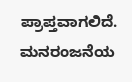ಪ್ರಾಪ್ತವಾಗಲಿದೆ. ಮನರಂಜನೆಯ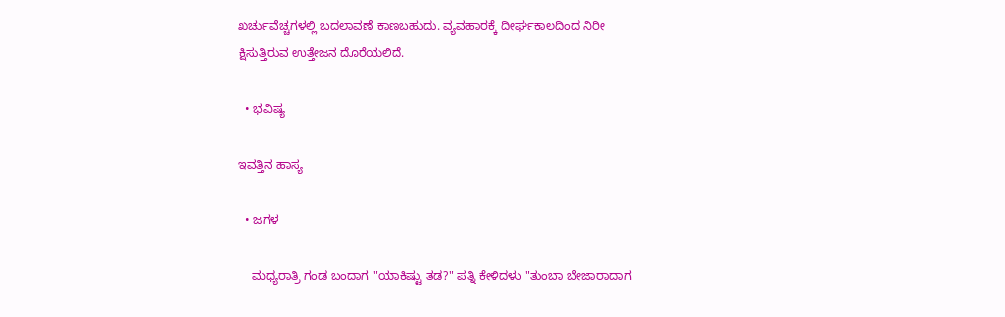ಖರ್ಚುವೆಚ್ಚಗಳಲ್ಲಿ ಬದಲಾವಣೆ ಕಾಣಬಹುದು. ವ್ಯವಹಾರಕ್ಕೆ ದೀರ್ಘಕಾಲದಿಂದ ನಿರೀ ಕ್ಷಿಸುತ್ತಿರುವ ಉತ್ತೇಜನ ದೊರೆಯಲಿದೆ.

  • ಭವಿಷ್ಯ

ಇವತ್ತಿನ ಹಾಸ್ಯ

  • ಜಗಳ

    ಮಧ್ಯರಾತ್ರಿ ಗಂಡ ಬಂದಾಗ "ಯಾಕಿಷ್ಟು ತಡ?" ಪತ್ನಿ ಕೇಳಿದಳು "ತುಂಬಾ ಬೇಜಾರಾದಾಗ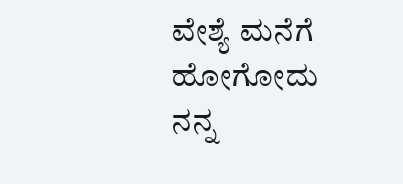ವೇಶ್ಯೆ ಮನೆಗೆ ಹೋಗೋದು ನನ್ನ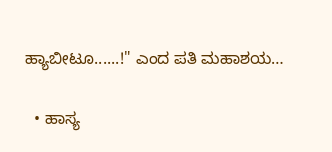ಹ್ಯಾಬೀಟೂ......!" ಎಂದ ಪತಿ ಮಹಾಶಯ…

  • ಹಾಸ್ಯ